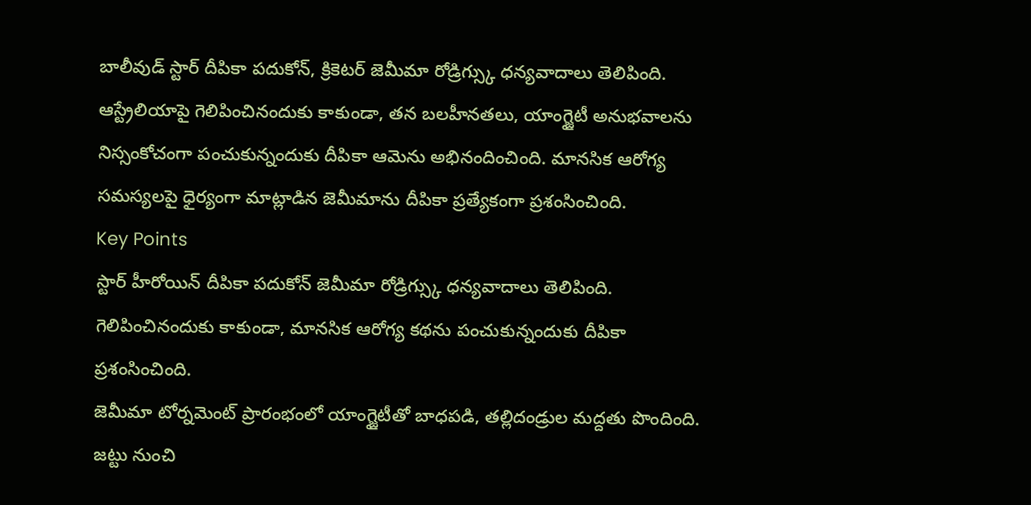బాలీవుడ్ స్టార్ దీపికా పదుకోన్, క్రికెటర్ జెమీమా రోడ్రిగ్స్కు ధన్యవాదాలు తెలిపింది. ఆస్ట్రేలియాపై గెలిపించినందుకు కాకుండా, తన బలహీనతలు, యాంగ్జైటీ అనుభవాలను నిస్సంకోచంగా పంచుకున్నందుకు దీపికా ఆమెను అభినందించింది. మానసిక ఆరోగ్య సమస్యలపై ధైర్యంగా మాట్లాడిన జెమీమాను దీపికా ప్రత్యేకంగా ప్రశంసించింది.
Key Points
స్టార్ హీరోయిన్ దీపికా పదుకోన్ జెమీమా రోడ్రిగ్స్కు ధన్యవాదాలు తెలిపింది.
గెలిపించినందుకు కాకుండా, మానసిక ఆరోగ్య కథను పంచుకున్నందుకు దీపికా ప్రశంసించింది.
జెమీమా టోర్నమెంట్ ప్రారంభంలో యాంగ్జైటీతో బాధపడి, తల్లిదండ్రుల మద్దతు పొందింది.
జట్టు నుంచి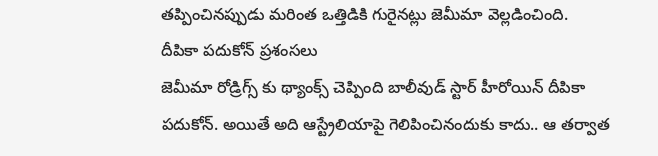తప్పించినప్పుడు మరింత ఒత్తిడికి గురైనట్లు జెమీమా వెల్లడించింది.
దీపికా పదుకోన్ ప్రశంసలు
జెమీమా రోడ్రిగ్స్ కు థ్యాంక్స్ చెప్పింది బాలీవుడ్ స్టార్ హీరోయిన్ దీపికా పదుకోన్. అయితే అది ఆస్ట్రేలియాపై గెలిపించినందుకు కాదు.. ఆ తర్వాత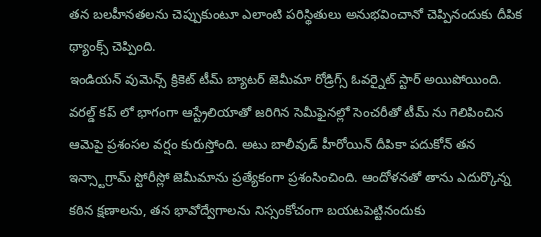తన బలహీనతలను చెప్పుకుంటూ ఎలాంటి పరిస్థితులు అనుభవించానో చెప్పినందుకు దీపిక థ్యాంక్స్ చెప్పింది.
ఇండియన్ వుమెన్స్ క్రికెట్ టీమ్ బ్యాటర్ జెమీమా రోడ్రిగ్స్ ఓవర్నైట్ స్టార్ అయిపోయింది. వరల్డ్ కప్ లో భాగంగా ఆస్ట్రేలియాతో జరిగిన సెమీఫైనల్లో సెంచరీతో టీమ్ ను గెలిపించిన ఆమెపై ప్రశంసల వర్షం కురుస్తోంది. అటు బాలీవుడ్ హీరోయిన్ దీపికా పదుకోన్ తన ఇన్స్టాగ్రామ్ స్టోరీస్లో జెమీమాను ప్రత్యేకంగా ప్రశంసించింది. ఆందోళనతో తాను ఎదుర్కొన్న కఠిన క్షణాలను, తన భావోద్వేగాలను నిస్సంకోచంగా బయటపెట్టినందుకు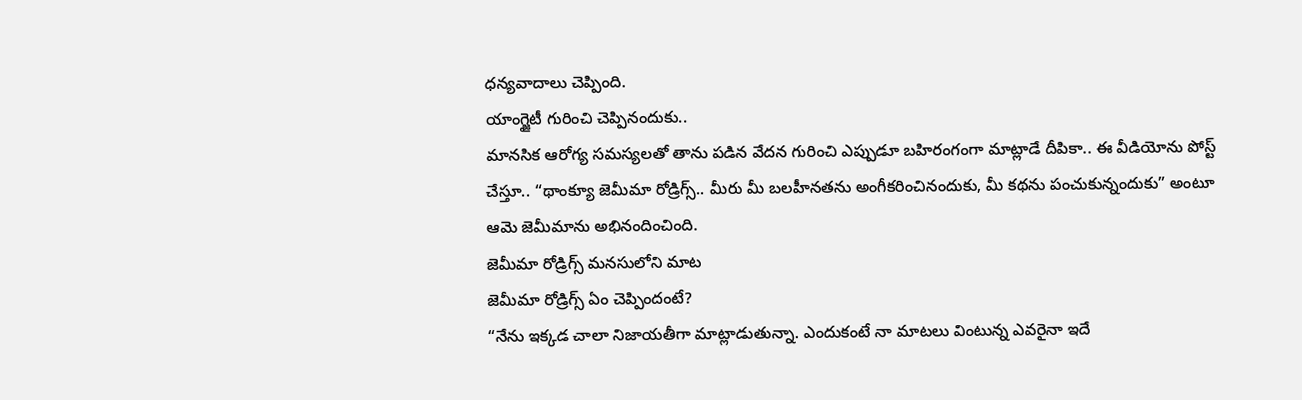ధన్యవాదాలు చెప్పింది.
యాంగ్జైటీ గురించి చెప్పినందుకు..
మానసిక ఆరోగ్య సమస్యలతో తాను పడిన వేదన గురించి ఎప్పుడూ బహిరంగంగా మాట్లాడే దీపికా.. ఈ వీడియోను పోస్ట్ చేస్తూ.. “థాంక్యూ జెమీమా రోడ్రిగ్స్.. మీరు మీ బలహీనతను అంగీకరించినందుకు, మీ కథను పంచుకున్నందుకు” అంటూ ఆమె జెమీమాను అభినందించింది.
జెమీమా రోడ్రిగ్స్ మనసులోని మాట
జెమీమా రోడ్రిగ్స్ ఏం చెప్పిందంటే?
“నేను ఇక్కడ చాలా నిజాయతీగా మాట్లాడుతున్నా. ఎందుకంటే నా మాటలు వింటున్న ఎవరైనా ఇదే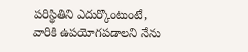పరిస్థితిని ఎదుర్కొంటుంటే, వారికి ఉపయోగపడాలని నేను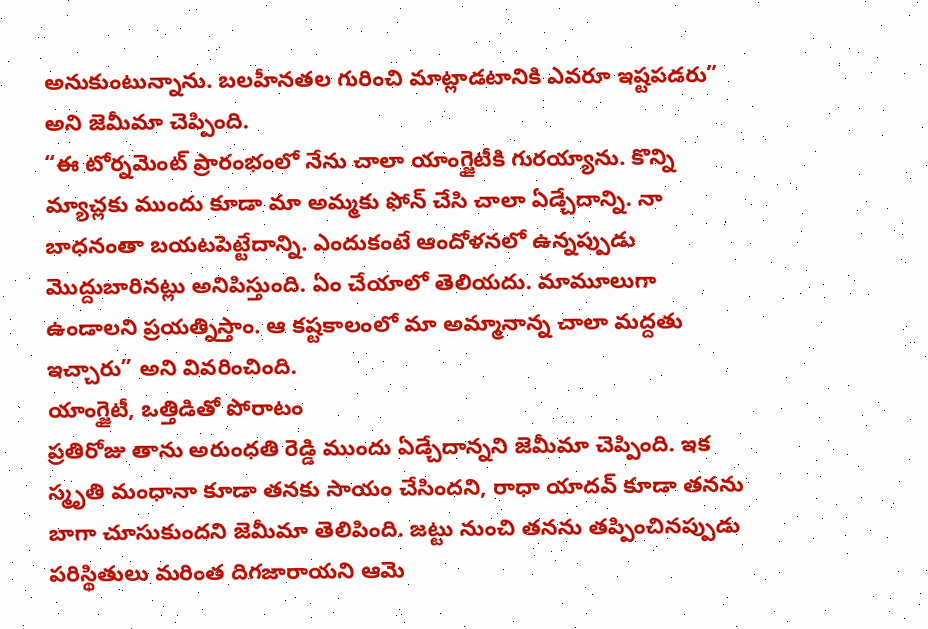అనుకుంటున్నాను. బలహీనతల గురించి మాట్లాడటానికి ఎవరూ ఇష్టపడరు” అని జెమీమా చెప్పింది.
“ఈ టోర్నమెంట్ ప్రారంభంలో నేను చాలా యాంగ్జైటీకి గురయ్యాను. కొన్ని మ్యాచ్లకు ముందు కూడా మా అమ్మకు ఫోన్ చేసి చాలా ఏడ్చేదాన్ని. నా బాధనంతా బయటపెట్టేదాన్ని. ఎందుకంటే ఆందోళనలో ఉన్నప్పుడు మొద్దుబారినట్లు అనిపిస్తుంది. ఏం చేయాలో తెలియదు. మామూలుగా ఉండాలని ప్రయత్నిస్తాం. ఆ కష్టకాలంలో మా అమ్మానాన్న చాలా మద్దతు ఇచ్చారు” అని వివరించింది.
యాంగ్జైటీ, ఒత్తిడితో పోరాటం
ప్రతిరోజు తాను అరుంధతి రెడ్డి ముందు ఏడ్చేదాన్నని జెమీమా చెప్పింది. ఇక స్మృతి మంధానా కూడా తనకు సాయం చేసిందని, రాధా యాదవ్ కూడా తనను బాగా చూసుకుందని జెమీమా తెలిపింది. జట్టు నుంచి తనను తప్పించినప్పుడు పరిస్థితులు మరింత దిగజారాయని ఆమె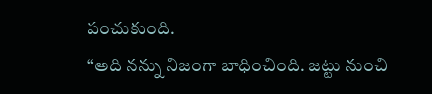పంచుకుంది.
“అది నన్ను నిజంగా బాధించింది. జట్టు నుంచి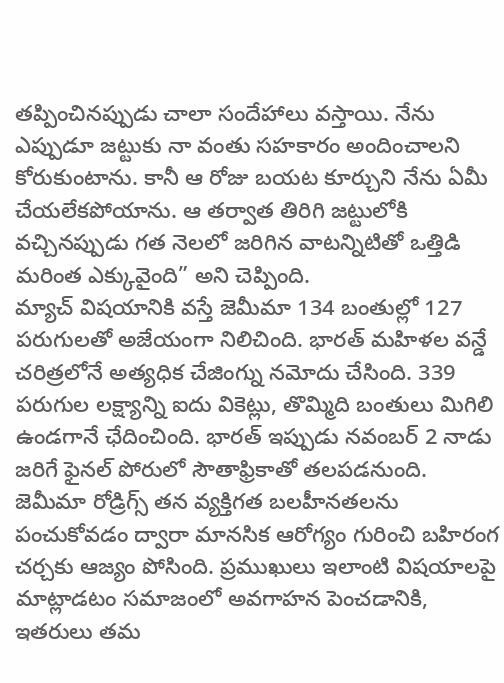తప్పించినప్పుడు చాలా సందేహాలు వస్తాయి. నేను ఎప్పుడూ జట్టుకు నా వంతు సహకారం అందించాలని కోరుకుంటాను. కానీ ఆ రోజు బయట కూర్చుని నేను ఏమీ చేయలేకపోయాను. ఆ తర్వాత తిరిగి జట్టులోకి వచ్చినప్పుడు గత నెలలో జరిగిన వాటన్నిటితో ఒత్తిడి మరింత ఎక్కువైంది” అని చెప్పింది.
మ్యాచ్ విషయానికి వస్తే జెమీమా 134 బంతుల్లో 127 పరుగులతో అజేయంగా నిలిచింది. భారత్ మహిళల వన్డే చరిత్రలోనే అత్యధిక చేజింగ్ను నమోదు చేసింది. 339 పరుగుల లక్ష్యాన్ని ఐదు వికెట్లు, తొమ్మిది బంతులు మిగిలి ఉండగానే ఛేదించింది. భారత్ ఇప్పుడు నవంబర్ 2 నాడు జరిగే ఫైనల్ పోరులో సౌతాఫ్రికాతో తలపడనుంది.
జెమీమా రోడ్రిగ్స్ తన వ్యక్తిగత బలహీనతలను పంచుకోవడం ద్వారా మానసిక ఆరోగ్యం గురించి బహిరంగ చర్చకు ఆజ్యం పోసింది. ప్రముఖులు ఇలాంటి విషయాలపై మాట్లాడటం సమాజంలో అవగాహన పెంచడానికి, ఇతరులు తమ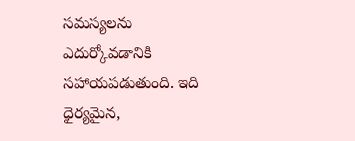సమస్యలను ఎదుర్కోవడానికి సహాయపడుతుంది. ఇది ధైర్యమైన,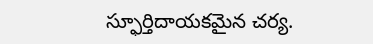స్ఫూర్తిదాయకమైన చర్య.